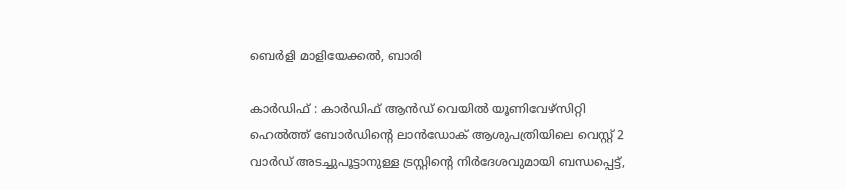ബെർളി മാളിയേക്കൽ, ബാരി

കാർഡിഫ് : കാർഡിഫ് ആൻഡ് വെയിൽ യൂണിവേഴ്സിറ്റി ഹെൽത്ത് ബോർഡിന്റെ ലാൻഡോക് ആശുപത്രിയിലെ വെസ്റ്റ് 2 വാർഡ് അടച്ചുപൂട്ടാനുള്ള ട്രസ്റ്റിന്റെ നിർദേശവുമായി ബന്ധപ്പെട്ട്,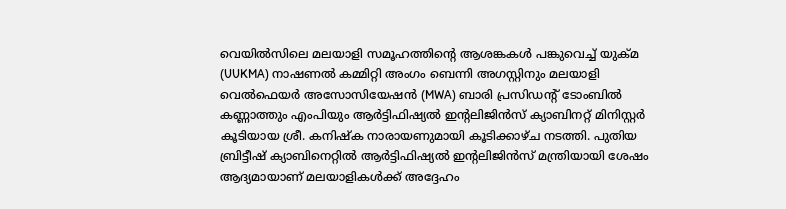വെയിൽസിലെ മലയാളി സമൂഹത്തിന്റെ ആശങ്കകൾ പങ്കുവെച്ച് യുക്മ (UUKMA) നാഷണൽ കമ്മിറ്റി അംഗം ബെന്നി അഗസ്റ്റിനും മലയാളി വെൽഫെയർ അസോസിയേഷൻ (MWA) ബാരി പ്രസിഡന്റ് ടോംബിൽ കണ്ണാത്തും എംപിയും ആർട്ടിഫിഷ്യൽ ഇന്റലിജിൻസ് ക്യാബിനറ്റ് മിനിസ്റ്റർ കൂടിയായ ശ്രീ. കനിഷ്ക നാരായണുമായി കൂടിക്കാഴ്ച നടത്തി. പുതിയ ബ്രിട്ടീഷ് ക്യാബിനെറ്റിൽ ആർട്ടിഫിഷ്യൽ ഇന്റലിജിൻസ് മന്ത്രിയായി ശേഷം ആദ്യമായാണ് മലയാളികൾക്ക് അദ്ദേഹം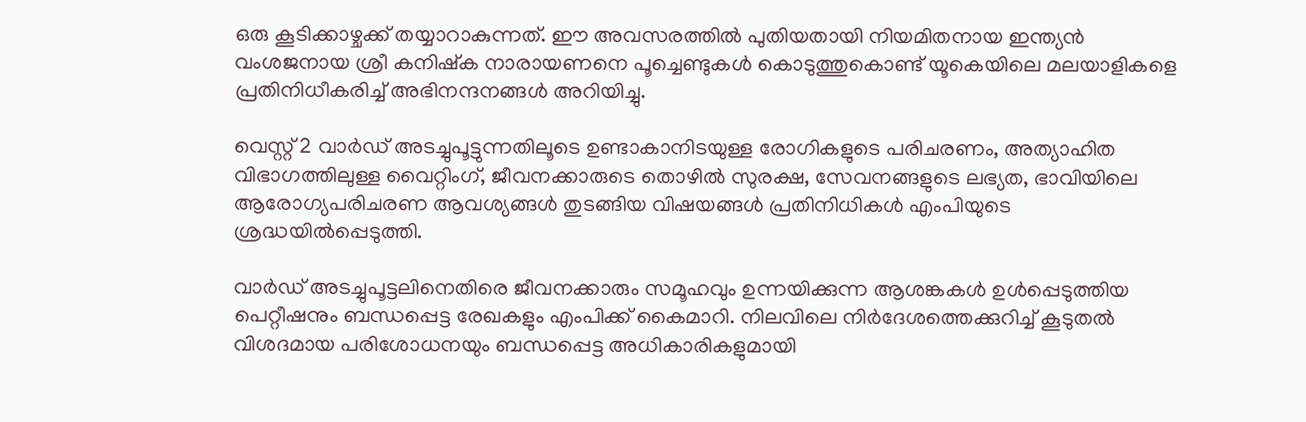ഒരു കൂടിക്കാഴ്ചക്ക് തയ്യാറാകുന്നത്. ഈ അവസരത്തിൽ പുതിയതായി നിയമിതനായ ഇന്ത്യൻ വംശജനായ ശ്രീ കനിഷ്ക നാരായണനെ പൂച്ചെണ്ടുകൾ കൊടുത്തുകൊണ്ട് യൂകെയിലെ മലയാളികളെ പ്രതിനിധീകരിച്ച് അഭിനന്ദനങ്ങൾ അറിയിച്ചു.

വെസ്റ്റ് 2 വാർഡ് അടച്ചുപൂട്ടുന്നതിലൂടെ ഉണ്ടാകാനിടയുള്ള രോഗികളുടെ പരിചരണം, അത്യാഹിത വിഭാഗത്തിലുള്ള വൈറ്റിംഗ്, ജീവനക്കാരുടെ തൊഴിൽ സുരക്ഷ, സേവനങ്ങളുടെ ലഭ്യത, ഭാവിയിലെ ആരോഗ്യപരിചരണ ആവശ്യങ്ങൾ തുടങ്ങിയ വിഷയങ്ങൾ പ്രതിനിധികൾ എംപിയുടെ ശ്രദ്ധയിൽപ്പെടുത്തി.

വാർഡ് അടച്ചുപൂട്ടലിനെതിരെ ജീവനക്കാരും സമൂഹവും ഉന്നയിക്കുന്ന ആശങ്കകൾ ഉൾപ്പെടുത്തിയ പെറ്റീഷനും ബന്ധപ്പെട്ട രേഖകളും എംപിക്ക് കൈമാറി. നിലവിലെ നിർദേശത്തെക്കുറിച്ച് കൂടുതൽ വിശദമായ പരിശോധനയും ബന്ധപ്പെട്ട അധികാരികളുമായി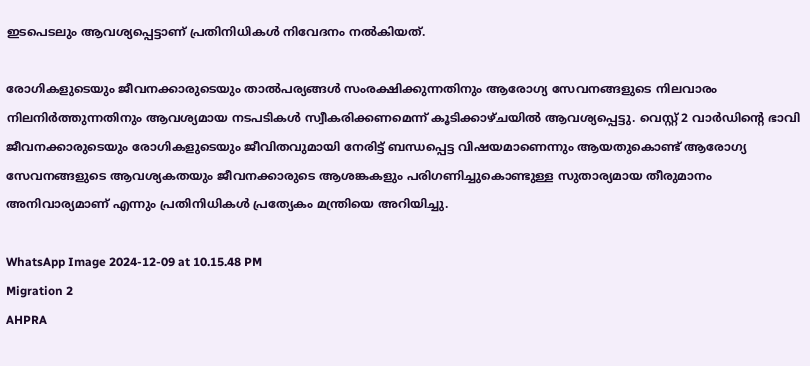ഇടപെടലും ആവശ്യപ്പെട്ടാണ് പ്രതിനിധികൾ നിവേദനം നൽകിയത്.

രോഗികളുടെയും ജീവനക്കാരുടെയും താൽപര്യങ്ങൾ സംരക്ഷിക്കുന്നതിനും ആരോഗ്യ സേവനങ്ങളുടെ നിലവാരം നിലനിർത്തുന്നതിനും ആവശ്യമായ നടപടികൾ സ്വീകരിക്കണമെന്ന് കൂടിക്കാഴ്ചയിൽ ആവശ്യപ്പെട്ടു. വെസ്റ്റ് 2 വാർഡിന്റെ ഭാവി ജീവനക്കാരുടെയും രോഗികളുടെയും ജീവിതവുമായി നേരിട്ട് ബന്ധപ്പെട്ട വിഷയമാണെന്നും ആയതുകൊണ്ട് ആരോഗ്യ സേവനങ്ങളുടെ ആവശ്യകതയും ജീവനക്കാരുടെ ആശങ്കകളും പരിഗണിച്ചുകൊണ്ടുള്ള സുതാര്യമായ തീരുമാനം അനിവാര്യമാണ് എന്നും പ്രതിനിധികൾ പ്രത്യേകം മന്ത്രിയെ അറിയിച്ചു.

WhatsApp Image 2024-12-09 at 10.15.48 PM
Migration 2
AHPRA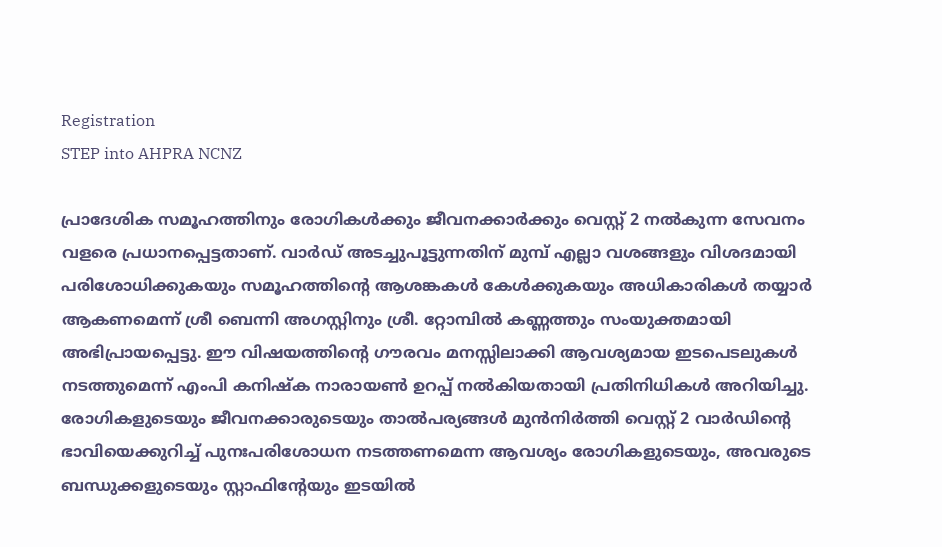Registration
STEP into AHPRA NCNZ

പ്രാദേശിക സമൂഹത്തിനും രോഗികൾക്കും ജീവനക്കാർക്കും വെസ്റ്റ് 2 നൽകുന്ന സേവനം വളരെ പ്രധാനപ്പെട്ടതാണ്. വാർഡ് അടച്ചുപൂട്ടുന്നതിന് മുമ്പ് എല്ലാ വശങ്ങളും വിശദമായി പരിശോധിക്കുകയും സമൂഹത്തിന്റെ ആശങ്കകൾ കേൾക്കുകയും അധികാരികൾ തയ്യാർ ആകണമെന്ന് ശ്രീ ബെന്നി അഗസ്റ്റിനും ശ്രീ. റ്റോമ്പിൽ കണ്ണത്തും സംയുക്തമായി അഭിപ്രായപ്പെട്ടു. ഈ വിഷയത്തിന്റെ ഗൗരവം മനസ്സിലാക്കി ആവശ്യമായ ഇടപെടലുകൾ നടത്തുമെന്ന് എംപി കനിഷ്ക നാരായൺ ഉറപ്പ് നൽകിയതായി പ്രതിനിധികൾ അറിയിച്ചു. രോഗികളുടെയും ജീവനക്കാരുടെയും താൽപര്യങ്ങൾ മുൻനിർത്തി വെസ്റ്റ് 2 വാർഡിന്റെ ഭാവിയെക്കുറിച്ച് പുനഃപരിശോധന നടത്തണമെന്ന ആവശ്യം രോഗികളുടെയും, അവരുടെ ബന്ധുക്കളുടെയും സ്റ്റാഫിന്റേയും ഇടയിൽ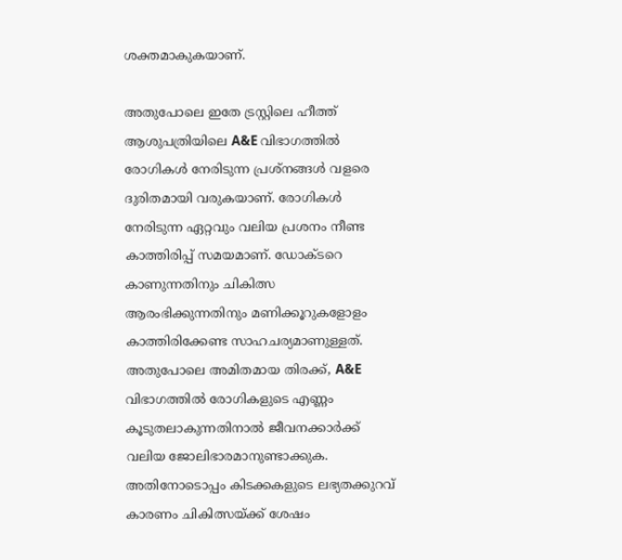ശക്തമാകുകയാണ്.

അതുപോലെ ഇതേ ട്രസ്റ്റിലെ ഹീത്ത് ആശുപത്രിയിലെ A&E വിഭാഗത്തിൽ രോഗികൾ നേരിടുന്ന പ്രശ്നങ്ങൾ വളരെ ദുരിതമായി വരുകയാണ്. രോഗികൾ നേരിടുന്ന ഏറ്റവും വലിയ പ്രശനം നീണ്ട കാത്തിരിപ്പ് സമയമാണ്. ഡോക്ടറെ കാണുന്നതിനും ചികിത്സ ആരംഭിക്കുന്നതിനും മണിക്കൂറുകളോളം കാത്തിരിക്കേണ്ട സാഹചര്യമാണുള്ളത്. അതുപോലെ അമിതമായ തിരക്ക്, A&E വിഭാഗത്തിൽ രോഗികളുടെ എണ്ണം കൂടുതലാകുന്നതിനാൽ ജീവനക്കാർക്ക് വലിയ ജോലിഭാരമാനുണ്ടാക്കുക. അതിനോടൊപ്പം കിടക്കകളുടെ ലഭ്യതക്കുറവ് കാരണം ചികിത്സയ്ക്ക് ശേഷം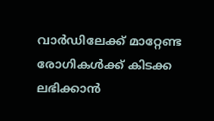വാർഡിലേക്ക് മാറ്റേണ്ട രോഗികൾക്ക് കിടക്ക ലഭിക്കാൻ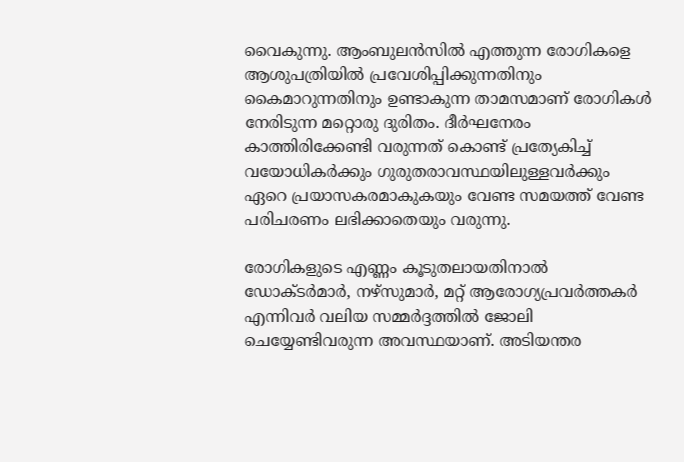വൈകുന്നു. ആംബുലൻസിൽ എത്തുന്ന രോഗികളെ ആശുപത്രിയിൽ പ്രവേശിപ്പിക്കുന്നതിനും കൈമാറുന്നതിനും ഉണ്ടാകുന്ന താമസമാണ് രോഗികൾ നേരിടുന്ന മറ്റൊരു ദുരിതം. ദീർഘനേരം കാത്തിരിക്കേണ്ടി വരുന്നത് കൊണ്ട് പ്രത്യേകിച്ച് വയോധികർക്കും ഗുരുതരാവസ്ഥയിലുള്ളവർക്കും ഏറെ പ്രയാസകരമാകുകയും വേണ്ട സമയത്ത് വേണ്ട പരിചരണം ലഭിക്കാതെയും വരുന്നു.

രോഗികളുടെ എണ്ണം കൂടുതലായതിനാൽ ഡോക്ടർമാർ, നഴ്‌സുമാർ, മറ്റ് ആരോഗ്യപ്രവർത്തകർ എന്നിവർ വലിയ സമ്മർദ്ദത്തിൽ ജോലി ചെയ്യേണ്ടിവരുന്ന അവസ്ഥയാണ്. അടിയന്തര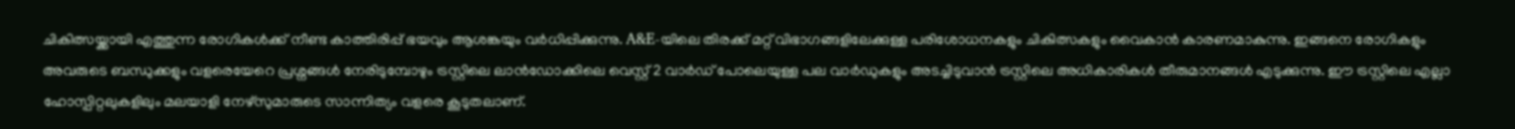ചികിത്സയ്ക്കായി എത്തുന്ന രോഗികൾക്ക് നീണ്ട കാത്തിരിപ്പ് ഭയവും ആശങ്കയും വർധിപ്പിക്കുന്നു. A&E-യിലെ തിരക്ക് മറ്റ് വിഭാഗങ്ങളിലേക്കുള്ള പരിശോധനകളും ചികിത്സകളും വൈകാൻ കാരണമാകുന്നു. ഇങ്ങനെ രോഗികളും അവരുടെ ബന്ധുക്കളും വളരെയേറെ പ്രശ്നങ്ങൾ നേരിടുമ്പോഴും ട്രസ്റ്റിലെ ലാൻഡോക്കിലെ വെസ്റ്റ് 2 വാർഡ് പോലെയുള്ള പല വാർഡുകളും അടച്ചിടുവാൻ ട്രസ്റ്റിലെ അധികാരികൾ തീരുമാനങ്ങൾ എടുക്കുന്നു. ഈ ട്രസ്റ്റിലെ എല്ലാ ഹോസ്പിറ്റലുകളിലും മലയാളി നേഴ്‌സുമാരുടെ സാന്നിത്യം വളരെ കൂടുതലാണ്.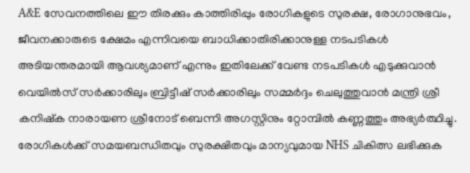A&E സേവനത്തിലെ ഈ തിരക്കും കാത്തിരിപ്പും രോഗികളുടെ സുരക്ഷ, രോഗാനുഭവം, ജീവനക്കാരുടെ ക്ഷേമം എന്നിവയെ ബാധിക്കാതിരിക്കാനുള്ള നടപടികൾ അടിയന്തരമായി ആവശ്യമാണ് എന്നും ഇതിലേക്ക് വേണ്ട നടപടികൾ എടുക്കുവാൻ വെയിൽസ് സർക്കാരിലും ബ്രിട്ടീഷ് സർക്കാരിലും സമ്മർദ്ദം ചെലുത്തുവാൻ മന്ത്രി ശ്രീ കനിഷ്ക നാരായണ ശ്രീനോട് ബെന്നി അഗസ്റ്റിനും റ്റോമ്പിൽ കണ്ണത്തും അഭ്യർത്ഥിച്ചു. രോഗികൾക്ക് സമയബന്ധിതവും സുരക്ഷിതവും മാന്യവുമായ NHS ചികിത്സ ലഭിക്കുക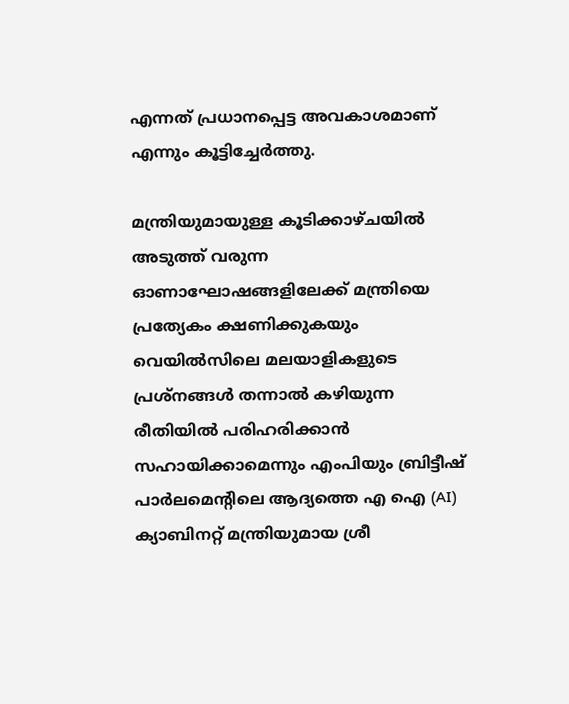എന്നത് പ്രധാനപ്പെട്ട അവകാശമാണ് എന്നും കൂട്ടിച്ചേർത്തു.

മന്ത്രിയുമായുള്ള കൂടിക്കാഴ്ചയിൽ അടുത്ത് വരുന്ന ഓണാഘോഷങ്ങളിലേക്ക് മന്ത്രിയെ പ്രത്യേകം ക്ഷണിക്കുകയും വെയിൽസിലെ മലയാളികളുടെ പ്രശ്നങ്ങൾ തന്നാൽ കഴിയുന്ന രീതിയിൽ പരിഹരിക്കാൻ സഹായിക്കാമെന്നും എംപിയും ബ്രിട്ടീഷ് പാർലമെന്റിലെ ആദ്യത്തെ എ ഐ (AI) ക്യാബിനറ്റ് മന്ത്രിയുമായ ശ്രീ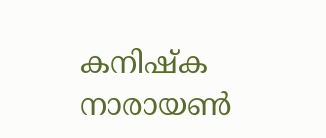കനിഷ്ക നാരായൺ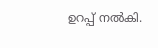ഉറപ്പ് നൽകി.